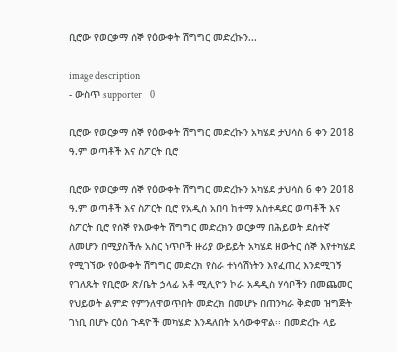ቢሮው የወርቃማ ሰኞ የዕውቀት ሽግግር መድረኩን...

image description
- ውስጥ supporter    0

ቢሮው የወርቃማ ሰኞ የዕውቀት ሽግግር መድረኩን አካሄደ ታህሳስ 6 ቀን 2018 ዓ.ም ወጣቶች እና ስፖርት ቢሮ

ቢሮው የወርቃማ ሰኞ የዕውቀት ሽግግር መድረኩን አካሄደ ታህሳስ 6 ቀን 2018 ዓ.ም ወጣቶች እና ስፖርት ቢሮ የአዲስ አበባ ከተማ አስተዳደር ወጣቶች እና ስፖርት ቢሮ የሰኞ የእውቀት ሽግግር መድረክን ወርቃማ በሕይወት ደስተኛ ለመሆን በሚያስችሉ አስር ነጥቦች ዙሪያ ውይይት አካሄደ ዘውትር ሰኞ እየተካሄደ የሚገኘው የዕውቀት ሽግግር መድረክ የስራ ተነሳሽነትን እየፈጠረ እንደሚገኝ የገለጹት የቢሮው ጽ/ቤት ኃላፊ አቶ ሚሊዮን ኮራ አዳዲስ ሃሳቦችን በመጨመር የህይወት ልምድ የምንለዋወጥበት መድረክ በመሆኑ በጠንካራ ቅድመ ዝግጅት ገነቢ በሆኑ ርዕሰ ጉዳዮች መካሄድ እንዳለበት አሳውቀዋል፡፡ በመድረኩ ላይ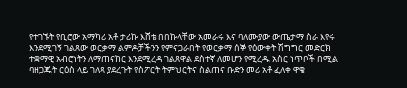የተገኙት የቢሮው አማካሪ አቶ ታሪኩ እሸቴ በበኩላቸው አመራሩ እና ባለሙያው ውጤታማ ስራ እየሩ እንደሚገኝ ገልጸው ወርቃማ ልምዶቻችንን የምናጋራበት የወርቃማ ሰኞ የዕውቀት ሽግግር መድርክ ተቋማዊ አብሮነትን ለማጠናከር እንደሚረዳ ገልጸዋል ደስተኛ ለመሆን የሚረዱ አስር ነጥቦች በሚል ባዘጋጁት ርዕስ ላይ ገለጻ ያደረጉት የስፖርት ትምህርትና ስልጠና ቡድን መሪ አቶ ፈለቀ ዋቄ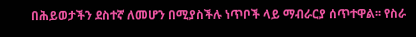በሕይወታችን ደስተኛ ለመሆን በሚያስችሉ ነጥቦች ላይ ማብራርያ ሰጥተዋል፡፡ የስራ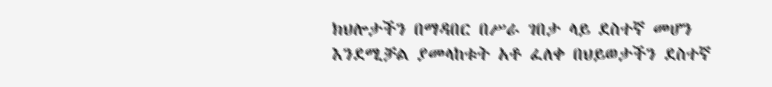ክህሎታችን በማዳበር በሥራ ገበታ ላይ ደስተኛ መሆን እንደሚቻል ያመላከቱት አቶ ፈለቀ በህይወታችን ደስተኛ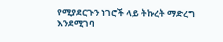የሚያደርጉን ነገሮች ላይ ትኩረት ማድረግ እንደሚገባ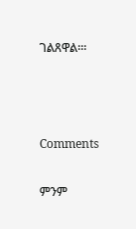ገልጸዋል፡፡፡



Comments

ምንም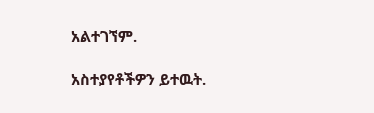አልተገኘም.

አስተያየቶችዎን ይተዉት.